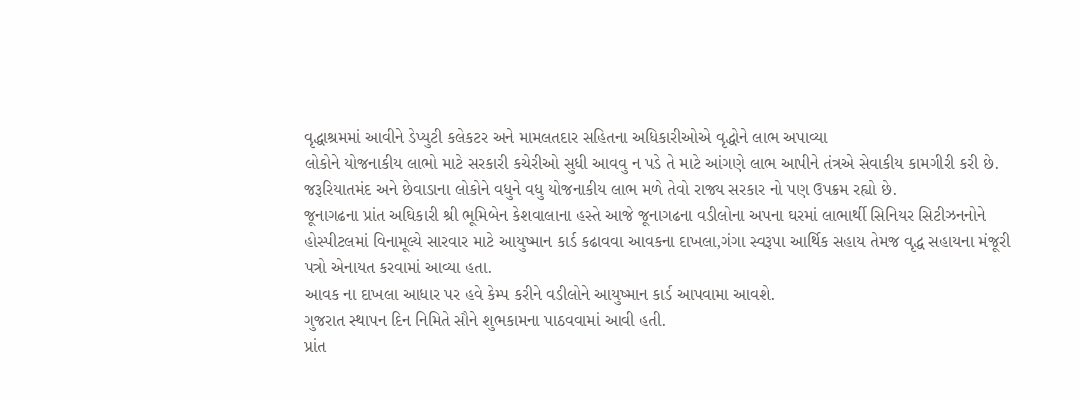વૃદ્ધાશ્રમમાં આવીને ડેપ્યુટી કલેકટર અને મામલતદાર સહિતના અધિકારીઓએ વૃદ્ધોને લાભ અપાવ્યા
લોકોને યોજનાકીય લાભો માટે સરકારી કચેરીઓ સુધી આવવુ ન પડે તે માટે આંગણે લાભ આપીને તંત્રએ સેવાકીય કામગીરી કરી છે. જરૂરિયાતમંદ અને છેવાડાના લોકોને વધુને વધુ યોજનાકીય લાભ મળે તેવો રાજ્ય સરકાર નો પણ ઉપક્રમ રહ્યો છે.
જૂનાગઢના પ્રાંત અઘિકારી શ્રી ભૂમિબેન કેશવાલાના હસ્તે આજે જૂનાગઢના વડીલોના અપના ઘરમાં લાભાર્થી સિનિયર સિટીઝનનોને હોસ્પીટલમાં વિનામૂલ્યે સારવાર માટે આયુષ્માન કાર્ડ કઢાવવા આવકના દાખલા,ગંગા સ્વરૂપા આર્થિક સહાય તેમજ વૃદ્ધ સહાયના મંજૂરી પત્રો એનાયત કરવામાં આવ્યા હતા.
આવક ના દાખલા આધાર પર હવે કેમ્પ કરીને વડીલોને આયુષ્માન કાર્ડ આપવામા આવશે.
ગુજરાત સ્થાપન દિન નિમિતે સૌને શુભકામના પાઠવવામાં આવી હતી.
પ્રાંત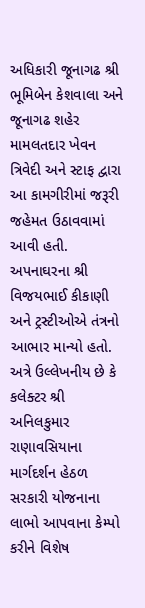અધિકારી જૂનાગઢ શ્રી ભૂમિબેન કેશવાલા અને જૂનાગઢ શહેર મામલતદાર ખેવન ત્રિવેદી અને સ્ટાફ દ્વારા આ કામગીરીમાં જરૂરી જહેમત ઉઠાવવામાં આવી હતી. અપનાઘરના શ્રી વિજયભાઈ કીકાણી અને ટ્રસ્ટીઓએ તંત્રનો આભાર માન્યો હતો. અત્રે ઉલ્લેખનીય છે કે કલેક્ટર શ્રી અનિલકુમાર રાણાવસિયાના માર્ગદર્શન હેઠળ સરકારી યોજનાના લાભો આપવાના કેમ્પો કરીને વિશેષ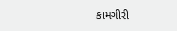કામગીરી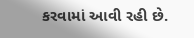કરવામાં આવી રહી છે.